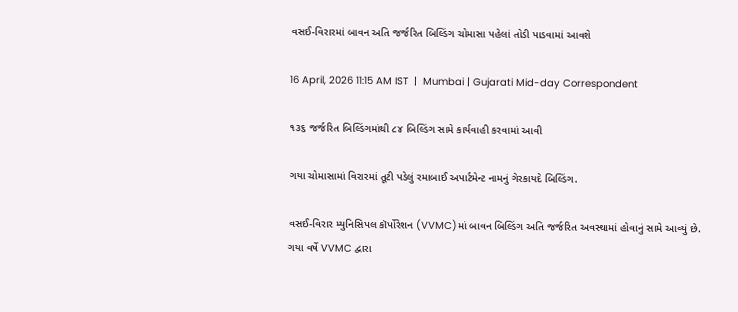વસઈ-વિરારમાં બાવન અતિ જર્જરિત બિલ્ડિંગ ચોમાસા પહેલાં તોડી પાડવામાં આવશે

16 April, 2026 11:15 AM IST  |  Mumbai | Gujarati Mid-day Correspondent

૧૩૬ જર્જરિત બિલ્ડિંગમાંથી ૮૪ બિલ્ડિંગ સામે કાર્યવાહી કરવામાં આવી

ગયા ચોમાસામાં વિરારમાં તૂટી પડેલું રમાબાઈ અપાર્ટમેન્ટ નામનું ગેરકાયદે બિલ્ડિંગ.

વસઈ-વિરાર મ્યુનિસિપલ કૉર્પોરેશન (VVMC)માં બાવન બિલ્ડિંગ અતિ જર્જરિત અવસ્થામાં હોવાનું સામે આવ્યું છે. ગયા વર્ષે VVMC દ્વારા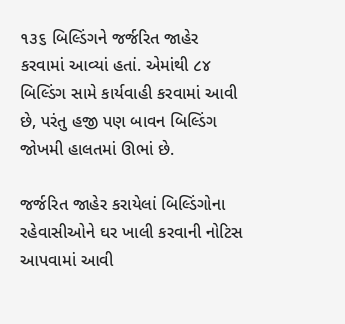૧૩૬ બિલ્ડિંગને જર્જરિત જાહેર કરવામાં આવ્યાં હતાં. એમાંથી ૮૪ બિલ્ડિંગ સામે કાર્યવાહી કરવામાં આવી છે, પરંતુ હજી પણ બાવન બિલ્ડિંગ જોખમી હાલતમાં ઊભાં છે.

જર્જરિત જાહેર કરાયેલાં બિલ્ડિંગોના રહેવાસીઓને ઘર ખાલી કરવાની નોટિસ આપવામાં આવી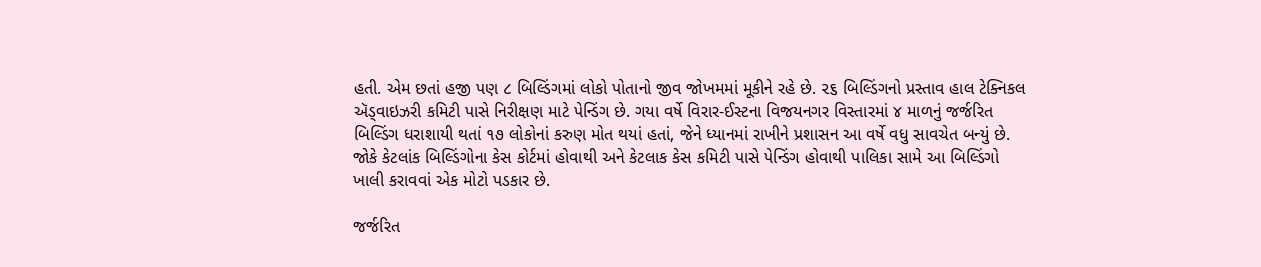હતી. એમ છતાં હજી પણ ૮ બિલ્ડિંગમાં લોકો પોતાનો જીવ જોખમમાં મૂકીને રહે છે. ૨૬ બિલ્ડિંગનો પ્રસ્તાવ હાલ ટેક્નિકલ ઍડ્વાઇઝરી કમિટી પાસે નિરીક્ષણ માટે પેન્ડિંગ છે. ગયા વર્ષે વિરાર-ઈસ્ટના વિજયનગર વિસ્તારમાં ૪ માળનું જર્જરિત બિલ્ડિંગ ધરાશાયી થતાં ૧૭ લોકોનાં કરુણ મોત થયાં હતાં, જેને ધ્યાનમાં રાખીને પ્રશાસન આ વર્ષે વધુ સાવચેત બન્યું છે. જોકે કેટલાંક બિલ્ડિંગોના કેસ કોર્ટમાં હોવાથી અને કેટલાક કેસ કમિટી પાસે પેન્ડિંગ હોવાથી પાલિકા સામે આ બિલ્ડિંગો ખાલી કરાવવાં એક મોટો પડકાર છે.

જર્જરિત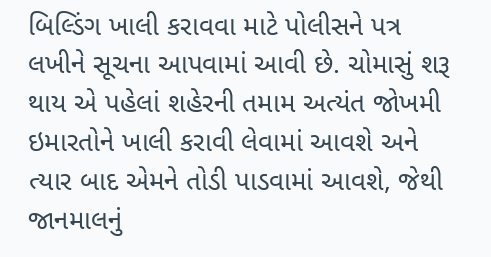બિલ્ડિંગ ખાલી કરાવવા માટે પોલીસને પત્ર લખીને સૂચના આપવામાં આવી છે. ચોમાસું શરૂ થાય એ પહેલાં શહેરની તમામ અત્યંત જોખમી ઇમારતોને ખાલી કરાવી લેવામાં આવશે અને ત્યાર બાદ એમને તોડી પાડવામાં આવશે, જેથી જાનમાલનું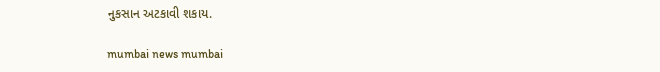નુકસાન અટકાવી શકાય.

mumbai news mumbai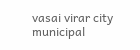vasai virar city municipal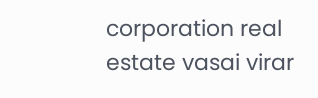corporation real estate vasai virar